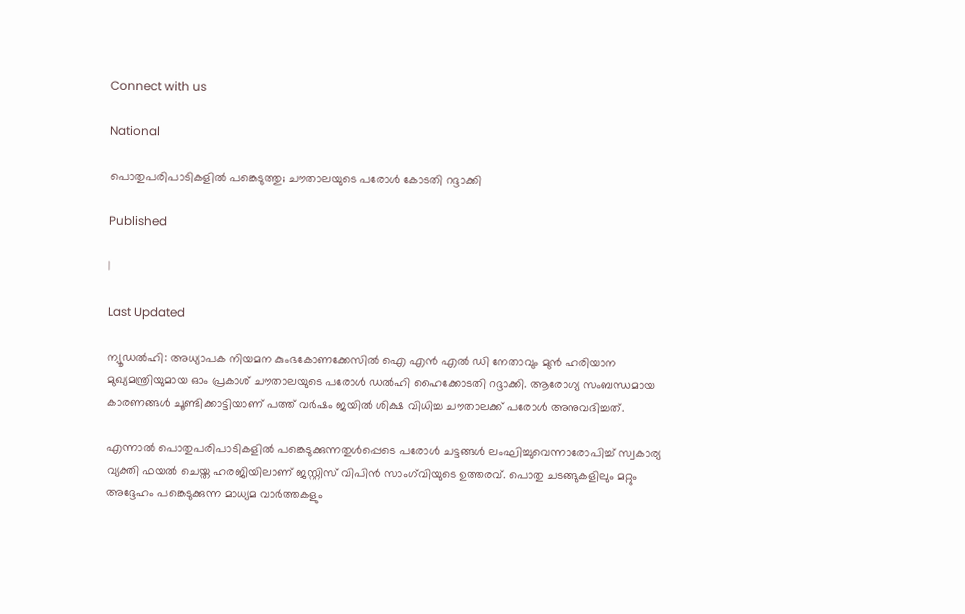Connect with us

National

പൊതുപരിപാടികളില്‍ പങ്കെടുത്തു; ചൗതാലയുടെ പരോള്‍ കോടതി റദ്ദാക്കി

Published

|

Last Updated

ന്യൂഡല്‍ഹി: അധ്യാപക നിയമന കുംഭകോണക്കേസില്‍ ഐ എന്‍ എല്‍ ഡി നേതാവും മുന്‍ ഹരിയാന മുഖ്യമന്ത്രിയുമായ ഓം പ്രകാശ് ചൗതാലയുടെ പരോള്‍ ഡല്‍ഹി ഹൈക്കോടതി റദ്ദാക്കി. ആരോഗ്യ സംബന്ധമായ കാരണങ്ങള്‍ ചൂണ്ടിക്കാട്ടിയാണ് പത്ത് വര്‍ഷം ജയില്‍ ശിക്ഷ വിധിച്ച ചൗതാലക്ക് പരോള്‍ അനുവദിച്ചത്.

എന്നാല്‍ പൊതുപരിപാടികളില്‍ പങ്കെടുക്കുന്നതുള്‍പ്പെടെ പരോള്‍ ചട്ടങ്ങള്‍ ലംഘിച്ചുവെന്നാരോപിച്ച് സ്വകാര്യ വ്യക്തി ഫയല്‍ ചെയ്ത ഹരജിയിലാണ് ജസ്റ്റിസ് വിപിന്‍ സാംഗ്‌വിയുടെ ഉത്തരവ്. പൊതു ചടങ്ങുകളിലും മറ്റും അദ്ദേഹം പങ്കെടുക്കുന്ന മാധ്യമ വാര്‍ത്തകളും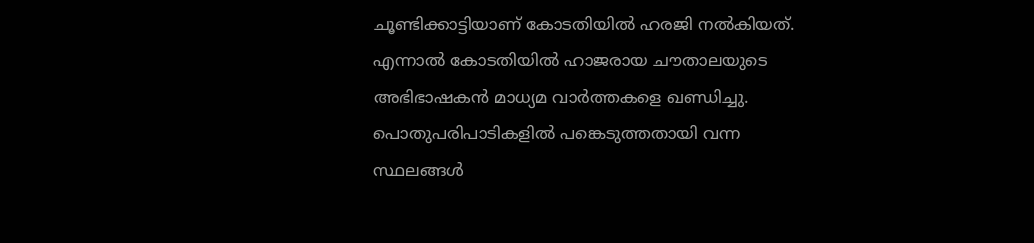ചൂണ്ടിക്കാട്ടിയാണ് കോടതിയില്‍ ഹരജി നല്‍കിയത്. എന്നാല്‍ കോടതിയില്‍ ഹാജരായ ചൗതാലയുടെ അഭിഭാഷകന്‍ മാധ്യമ വാര്‍ത്തകളെ ഖണ്ഡിച്ചു. പൊതുപരിപാടികളില്‍ പങ്കെടുത്തതായി വന്ന സ്ഥലങ്ങള്‍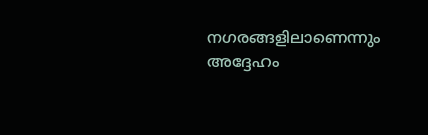നഗരങ്ങളിലാണെന്നും അദ്ദേഹം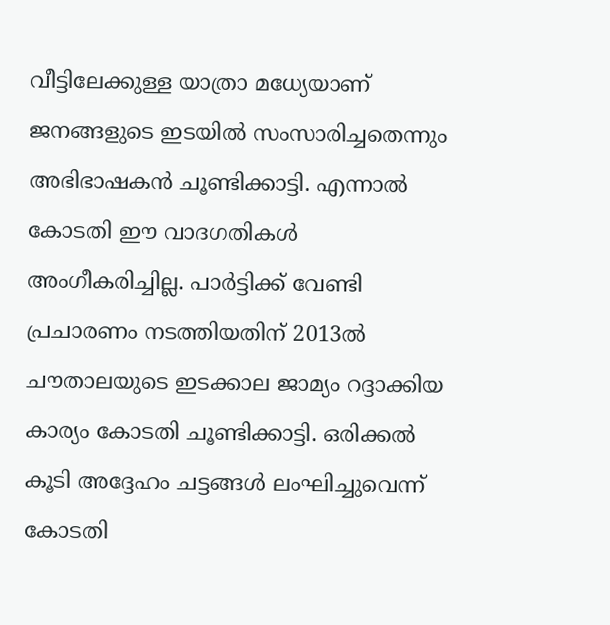വീട്ടിലേക്കുള്ള യാത്രാ മധ്യേയാണ് ജനങ്ങളുടെ ഇടയില്‍ സംസാരിച്ചതെന്നും അഭിഭാഷകന്‍ ചൂണ്ടിക്കാട്ടി. എന്നാല്‍ കോടതി ഈ വാദഗതികള്‍ അംഗീകരിച്ചില്ല. പാര്‍ട്ടിക്ക് വേണ്ടി പ്രചാരണം നടത്തിയതിന് 2013ല്‍ ചൗതാലയുടെ ഇടക്കാല ജാമ്യം റദ്ദാക്കിയ കാര്യം കോടതി ചൂണ്ടിക്കാട്ടി. ഒരിക്കല്‍ കൂടി അദ്ദേഹം ചട്ടങ്ങള്‍ ലംഘിച്ചുവെന്ന് കോടതി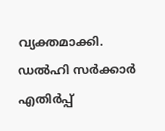വ്യക്തമാക്കി.
ഡല്‍ഹി സര്‍ക്കാര്‍ എതിര്‍പ്പ്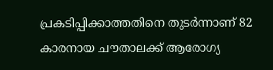പ്രകടിപ്പിക്കാത്തതിനെ തുടര്‍ന്നാണ് 82 കാരനായ ചൗതാലക്ക് ആരോഗ്യ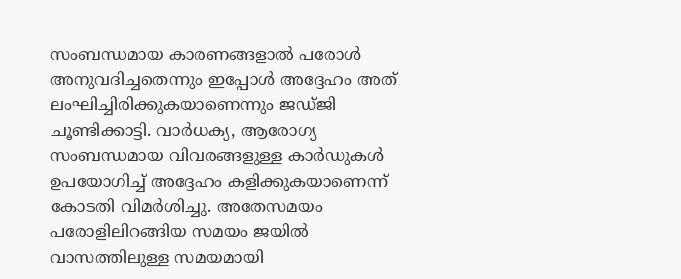സംബന്ധമായ കാരണങ്ങളാല്‍ പരോള്‍ അനുവദിച്ചതെന്നും ഇപ്പോള്‍ അദ്ദേഹം അത് ലംഘിച്ചിരിക്കുകയാണെന്നും ജഡ്ജി ചൂണ്ടിക്കാട്ടി. വാര്‍ധക്യ, ആരോഗ്യ സംബന്ധമായ വിവരങ്ങളുള്ള കാര്‍ഡുകള്‍ ഉപയോഗിച്ച് അദ്ദേഹം കളിക്കുകയാണെന്ന് കോടതി വിമര്‍ശിച്ചു. അതേസമയം പരോളിലിറങ്ങിയ സമയം ജയില്‍ വാസത്തിലുള്ള സമയമായി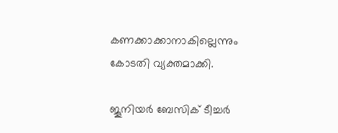കണക്കാക്കാനാകില്ലെന്നും കോടതി വ്യക്തമാക്കി.

ജൂനിയര്‍ ബേസിക് ടീച്ചര്‍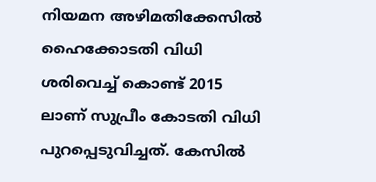നിയമന അഴിമതിക്കേസില്‍ ഹൈക്കോടതി വിധി ശരിവെച്ച് കൊണ്ട് 2015 ലാണ് സുപ്രീം കോടതി വിധി പുറപ്പെടുവിച്ചത്. കേസില്‍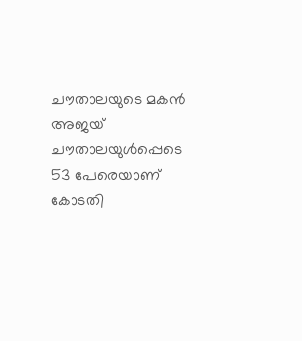ചൗതാലയുടെ മകന്‍ അജയ് ചൗതാലയുള്‍പ്പെടെ 53 പേരെയാണ് കോടതി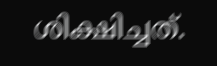ശിക്ഷിച്ചത്.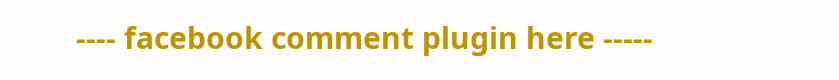---- facebook comment plugin here -----